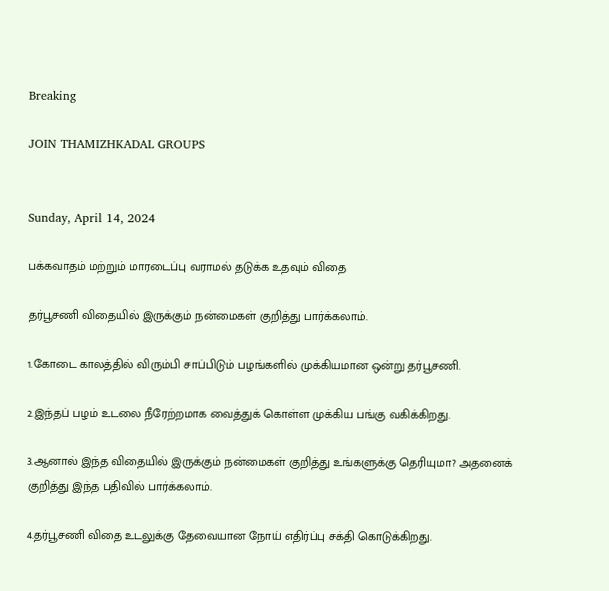Breaking

JOIN THAMIZHKADAL GROUPS


Sunday, April 14, 2024

பக்கவாதம் மற்றும் மாரடைப்பு வராமல் தடுக்க உதவும் விதை

தர்பூசணி விதையில் இருக்கும் நன்மைகள் குறித்து பார்க்கலாம்.

1.கோடை காலத்தில் விரும்பி சாப்பிடும் பழங்களில் முக்கியமான ஒன்று தர்பூசணி.

2.இந்தப் பழம் உடலை நீரேற்றமாக வைத்துக் கொள்ள முக்கிய பங்கு வகிக்கிறது.

3.ஆனால் இந்த விதையில் இருக்கும் நன்மைகள் குறித்து உங்களுக்கு தெரியுமா? அதனைக் குறித்து இந்த பதிவில் பார்க்கலாம்.

4.தர்பூசணி விதை உடலுக்கு தேவையான நோய் எதிர்ப்பு சக்தி கொடுக்கிறது.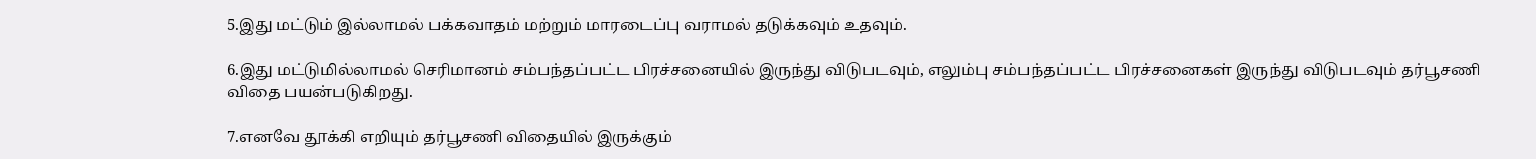5.இது மட்டும் இல்லாமல் பக்கவாதம் மற்றும் மாரடைப்பு வராமல் தடுக்கவும் உதவும்.

6.இது மட்டுமில்லாமல் செரிமானம் சம்பந்தப்பட்ட பிரச்சனையில் இருந்து விடுபடவும், எலும்பு சம்பந்தப்பட்ட பிரச்சனைகள் இருந்து விடுபடவும் தர்பூசணி விதை பயன்படுகிறது.

7.எனவே தூக்கி எறியும் தர்பூசணி விதையில் இருக்கும்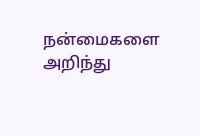நன்மைகளை அறிந்து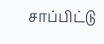சாப்பிட்டு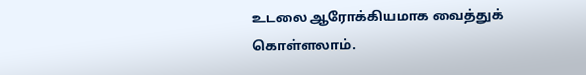உடலை ஆரோக்கியமாக வைத்துக் கொள்ளலாம்.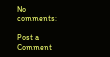No comments:

Post a Comment